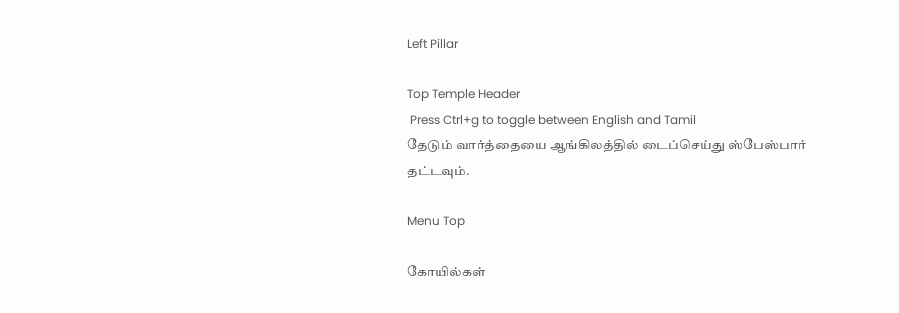Left Pillar

Top Temple Header
 Press Ctrl+g to toggle between English and Tamil
தேடும் வார்த்தையை ஆங்கிலத்தில் டைப்செய்து ஸ்பேஸ்பார் தட்டவும்.

Menu Top

கோயில்கள்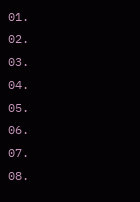01.
02.
03.
04.
05.
06.
07.
08.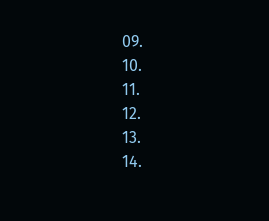09.
10.
11.
12.
13.
14.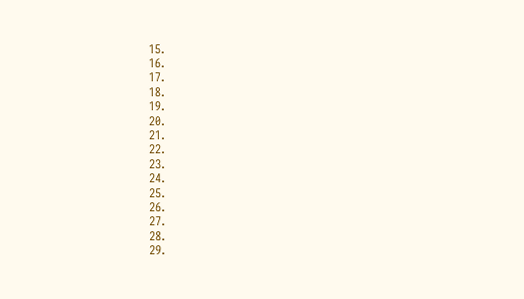15.
16.
17.
18.
19.
20.
21.
22.
23.
24.
25.
26.
27.
28.
29.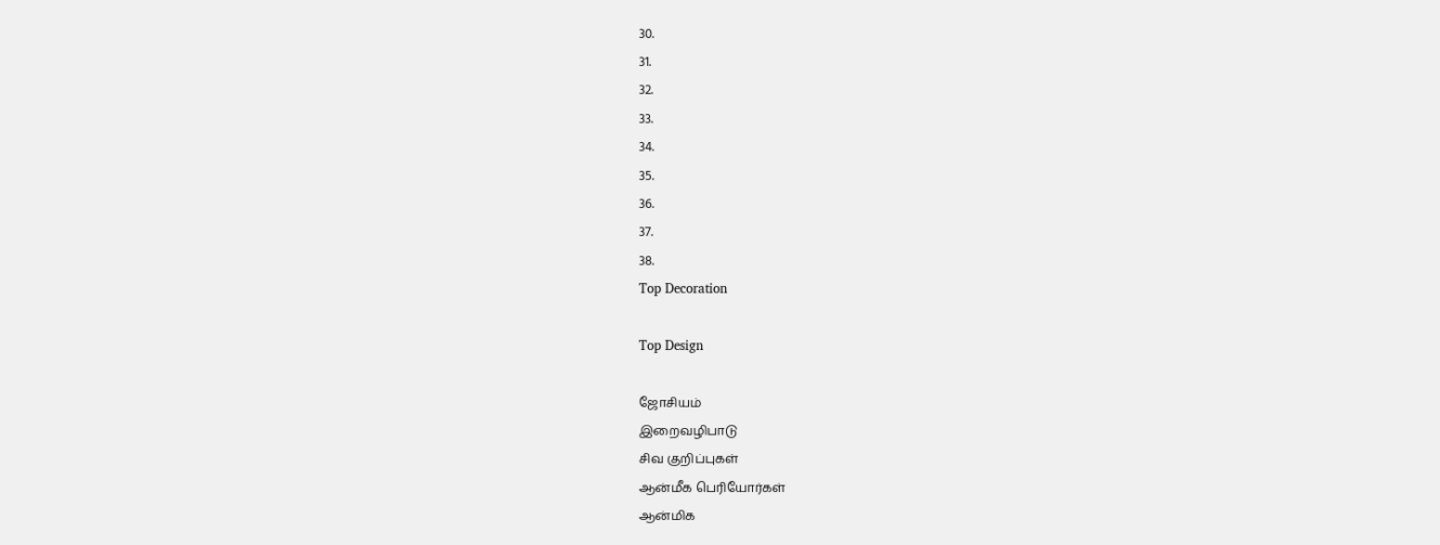30.
31.
32.
33.
34.
35.
36.
37.
38.
Top Decoration

Top Design

ஜோசியம்
இறைவழிபாடு
சிவ குறிப்புகள்
ஆன்மீக பெரியோர்கள்
ஆன்மிக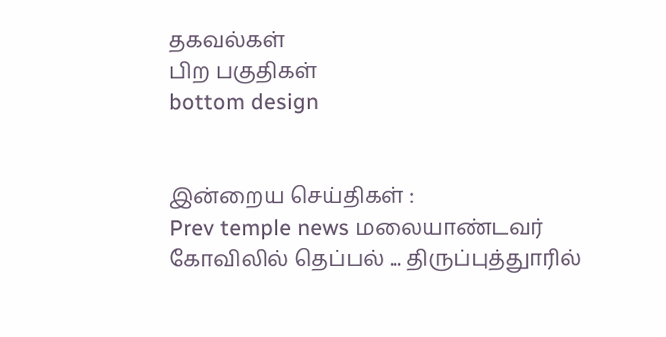தகவல்கள்
பிற பகுதிகள்
bottom design


இன்றைய செய்திகள் :
Prev temple news மலையாண்டவர் கோவிலில் தெப்பல் ... திருப்புத்துாரில்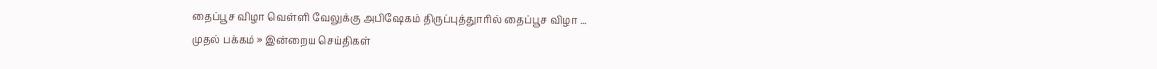தைப்பூச விழா வெள்ளி வேலுக்கு அபிஷேகம் திருப்புத்துாரில் தைப்பூச விழா ...
முதல் பக்கம் » இன்றைய செய்திகள்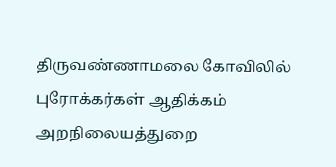திருவண்ணாமலை கோவிலில் புரோக்கர்கள் ஆதிக்கம் அறநிலையத்துறை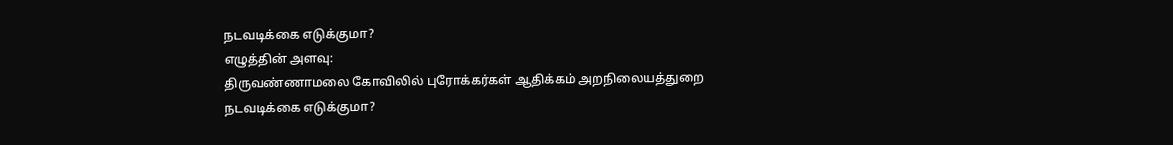நடவடிக்கை எடுக்குமா?
எழுத்தின் அளவு:
திருவண்ணாமலை கோவிலில் புரோக்கர்கள் ஆதிக்கம் அறநிலையத்துறை நடவடிக்கை எடுக்குமா?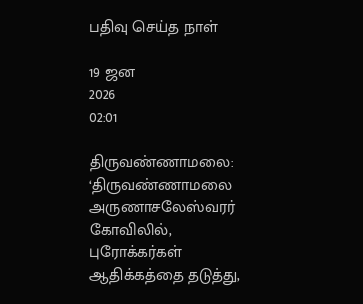பதிவு செய்த நாள்

19 ஜன
2026
02:01

திருவண்ணாமலை: ‘திருவண்ணாமலை அருணாசலேஸ்வரர் கோவிலில், புரோக்கர்கள் ஆதிக்கத்தை தடுத்து,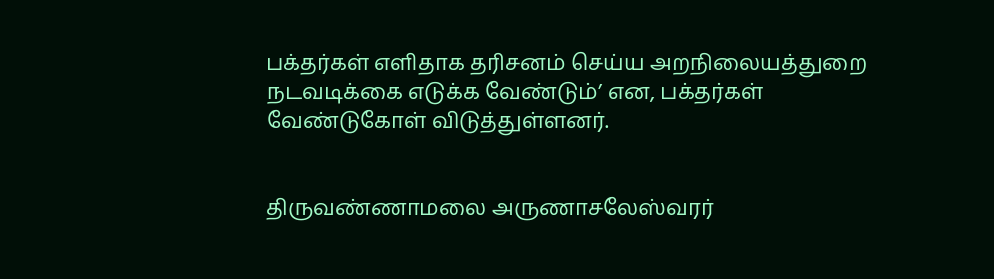பக்தர்கள் எளிதாக தரிசனம் செய்ய அறநிலையத்துறை நடவடிக்கை எடுக்க வேண்டும்’ என, பக்தர்கள் வேண்டுகோள் விடுத்துள்ளனர்.


திருவண்ணாமலை அருணாசலேஸ்வரர்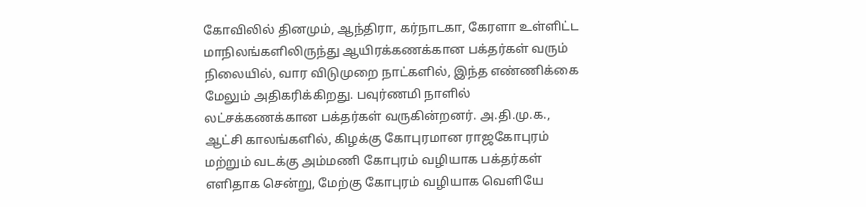கோவிலில் தினமும், ஆந்திரா, கர்நாடகா, கேரளா உள்ளிட்ட மாநிலங்களிலிருந்து ஆயிரக்கணக்கான பக்தர்கள் வரும் நிலையில், வார விடுமுறை நாட்களில், இந்த எண்ணிக்கை மேலும் அதிகரிக்கிறது. பவுர்ணமி நாளில் லட்சக்கணக்கான பக்தர்கள் வருகின்றனர். அ.தி.மு.க., ஆட்சி காலங்களில், கிழக்கு கோபுரமான ராஜகோபுரம் மற்றும் வடக்கு அம்மணி கோபுரம் வழியாக பக்தர்கள் எளிதாக சென்று, மேற்கு கோபுரம் வழியாக வெளியே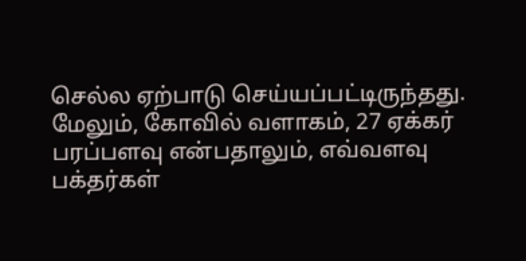செல்ல ஏற்பாடு செய்யப்பட்டிருந்தது. மேலும், கோவில் வளாகம், 27 ஏக்கர் பரப்பளவு என்பதாலும், எவ்வளவு பக்தர்கள்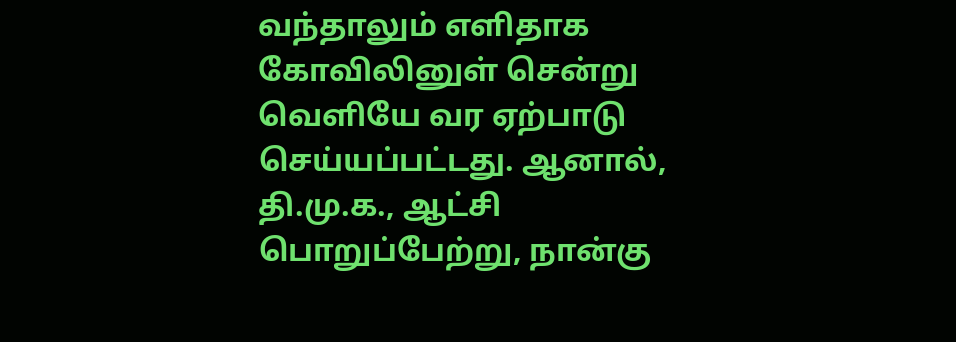வந்தாலும் எளிதாக கோவிலினுள் சென்று வெளியே வர ஏற்பாடு செய்யப்பட்டது. ஆனால், தி.மு.க., ஆட்சி பொறுப்பேற்று, நான்கு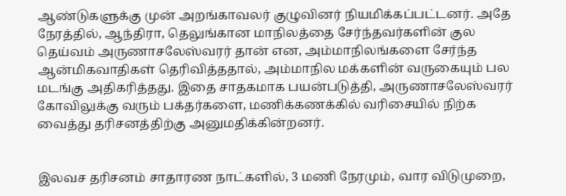ஆண்டுகளுக்கு முன் அறங்காவலர் குழுவினர் நியமிக்கப்பட்டனர். அதே நேரத்தில், ஆந்திரா, தெலுங்கான மாநிலத்தை சேர்ந்தவர்களின் குல தெய்வம் அருணாசலேஸ்வரர் தான் என, அம்மாநிலங்களை சேர்ந்த ஆன்மிகவாதிகள் தெரிவித்ததால், அம்மாநில மக்களின் வருகையும் பல மடங்கு அதிகரித்தது. இதை சாதகமாக பயன்படுத்தி, அருணாசலேஸ்வரர் கோவிலுக்கு வரும் பக்தர்களை, மணிக்கணக்கில் வரிசையில் நிற்க வைத்து தரிசனத்திற்கு அனுமதிக்கின்றனர்.


இலவச தரிசனம் சாதாரண நாட்களில், 3 மணி நேரமும், வார விடுமுறை,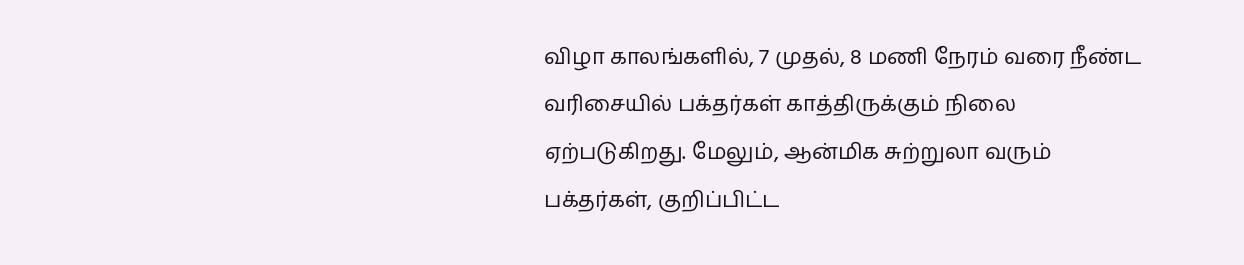விழா காலங்களில், 7 முதல், 8 மணி நேரம் வரை நீண்ட வரிசையில் பக்தர்கள் காத்திருக்கும் நிலை ஏற்படுகிறது. மேலும், ஆன்மிக சுற்றுலா வரும் பக்தர்கள், குறிப்பிட்ட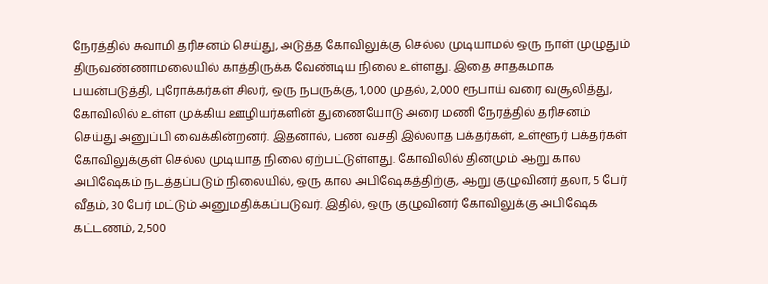நேரத்தில் சுவாமி தரிசனம் செய்து, அடுத்த கோவிலுக்கு செல்ல முடியாமல் ஒரு நாள் முழுதும் திருவண்ணாமலையில் காத்திருக்க வேண்டிய நிலை உள்ளது. இதை சாதகமாக பயன்படுத்தி, புரோக்கர்கள் சிலர், ஒரு நபருக்கு, 1,000 முதல், 2,000 ரூபாய் வரை வசூலித்து, கோவிலில் உள்ள முக்கிய ஊழியர்களின் துணையோடு அரை மணி நேரத்தில் தரிசனம் செய்து அனுப்பி வைக்கின்றனர். இதனால், பண வசதி இல்லாத பக்தர்கள், உள்ளூர் பக்தர்கள் கோவிலுக்குள் செல்ல முடியாத நிலை ஏற்பட்டுள்ளது. கோவிலில் தினமும் ஆறு கால அபிஷேகம் நடத்தப்படும் நிலையில், ஒரு கால அபிஷேகத்திற்கு, ஆறு குழுவினர் தலா, 5 பேர் வீதம், 30 பேர் மட்டும் அனுமதிக்கப்படுவர். இதில், ஒரு குழுவினர் கோவிலுக்கு அபிஷேக கட்டணம், 2,500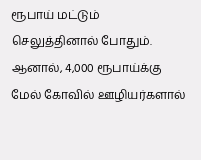ரூபாய் மட்டும் செலுத்தினால் போதும். ஆனால், 4,000 ரூபாய்க்கு மேல் கோவில் ஊழியர்களால்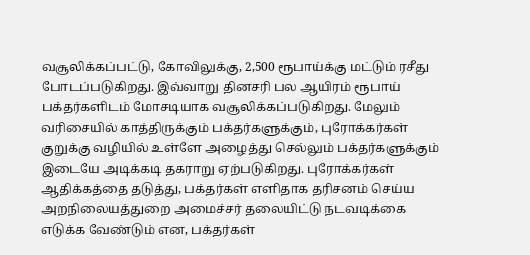வசூலிக்கப்பட்டு, கோவிலுக்கு, 2,500 ரூபாய்க்கு மட்டும் ரசீது போடப்படுகிறது. இவ்வாறு தினசரி பல ஆயிரம் ரூபாய் பக்தர்களிடம் மோசடியாக வசூலிக்கப்படுகிறது. மேலும் வரிசையில் காத்திருக்கும் பக்தர்களுக்கும், புரோக்கர்கள் குறுக்கு வழியில் உள்ளே அழைத்து செல்லும் பக்தர்களுக்கும் இடையே அடிக்கடி தகராறு ஏற்படுகிறது. புரோக்கர்கள் ஆதிக்கத்தை தடுத்து, பக்தர்கள் எளிதாக தரிசனம் செய்ய அறநிலையத்துறை அமைச்சர் தலையிட்டு நடவடிக்கை எடுக்க வேண்டும் என, பக்தர்கள்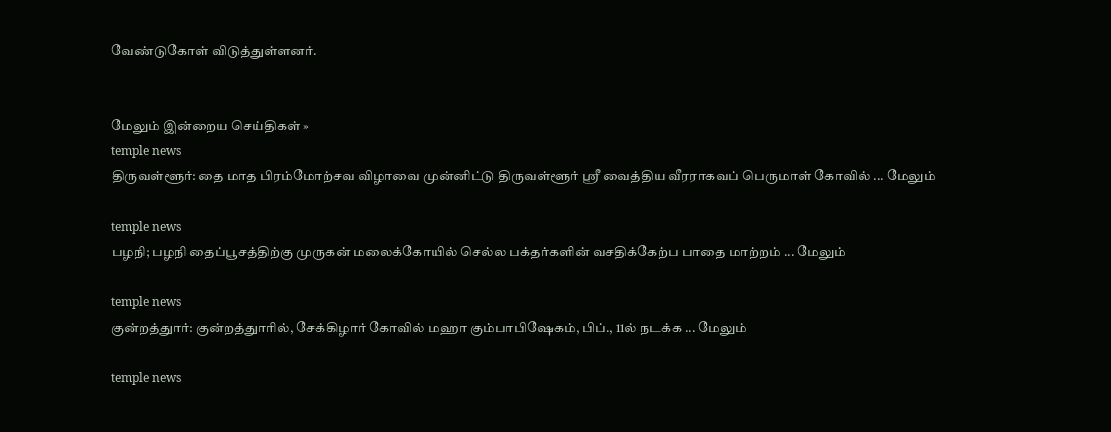வேண்டுகோள் விடுத்துள்ளனர்.


மேலும் இன்றைய செய்திகள் »
temple news
திருவள்ளூர்: தை மாத பிரம்மோற்சவ விழாவை முன்னிட்டு திருவள்ளூர் ஸ்ரீ வைத்திய வீரராகவப் பெருமாள் கோவில் ... மேலும்

temple news
பழநி; பழநி தைப்பூசத்திற்கு முருகன் மலைக்கோயில் செல்ல பக்தர்களின் வசதிக்கேற்ப பாதை மாற்றம் ... மேலும்

temple news
குன்றத்துார்: குன்றத்துாரில், சேக்கிழார் கோவில் மஹா கும்பாபிஷேகம், பிப்., 11ல் நடக்க ... மேலும்

temple news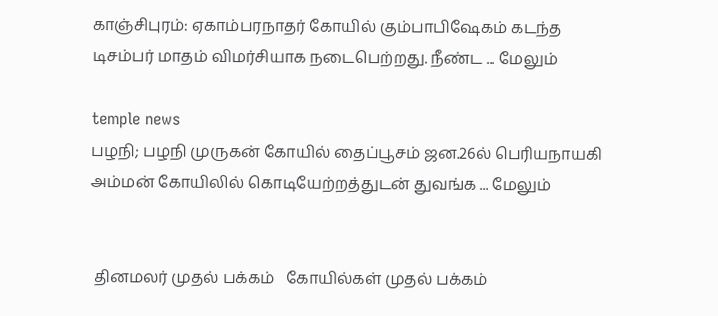காஞ்சிபுரம்: ஏகாம்பரநாதர் கோயில் கும்பாபிஷேகம் கடந்த டிசம்பர் மாதம் விமர்சியாக நடைபெற்றது. நீண்ட ... மேலும்

temple news
பழநி; பழநி முருகன் கோயில் தைப்பூசம் ஜன.26ல் பெரியநாயகி அம்மன் கோயிலில் கொடியேற்றத்துடன் துவங்க ... மேலும்


 தினமலர் முதல் பக்கம்   கோயில்கள் முதல் பக்கம்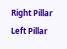Right Pillar
Left Pillar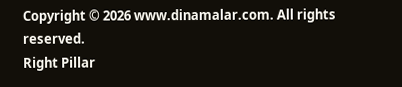Copyright © 2026 www.dinamalar.com. All rights reserved.
Right Pillar